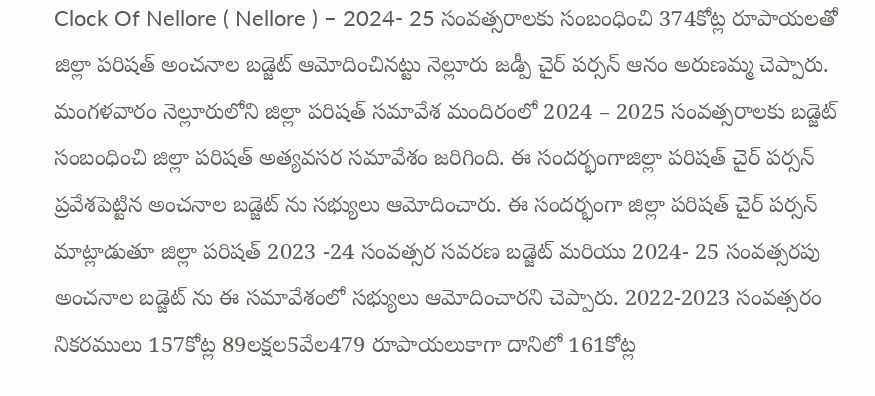Clock Of Nellore ( Nellore ) – 2024- 25 సంవత్సరాలకు సంబంధించి 374కోట్ల రూపాయలతో జిల్లా పరిషత్ అంచనాల బడ్జెట్ ఆమోదించినట్టు నెల్లూరు జడ్పీ చైర్ పర్సన్ ఆనం అరుణమ్మ చెప్పారు. మంగళవారం నెల్లూరులోని జిల్లా పరిషత్ సమావేశ మందిరంలో 2024 – 2025 సంవత్సరాలకు బడ్జెట్ సంబంధించి జిల్లా పరిషత్ అత్యవసర సమావేశం జరిగింది. ఈ సందర్భంగాజిల్లా పరిషత్ చైర్ పర్సన్ ప్రవేశపెట్టిన అంచనాల బడ్జెట్ ను సభ్యులు ఆమోదించారు. ఈ సందర్భంగా జిల్లా పరిషత్ చైర్ పర్సన్ మాట్లాడుతూ జిల్లా పరిషత్ 2023 -24 సంవత్సర సవరణ బడ్జెట్ మరియు 2024- 25 సంవత్సరపు అంచనాల బడ్జెట్ ను ఈ సమావేశంలో సభ్యులు ఆమోదించారని చెప్పారు. 2022-2023 సంవత్సరం నికరములు 157కోట్ల 89లక్షల5వేల479 రూపాయలుకాగా దానిలో 161కోట్ల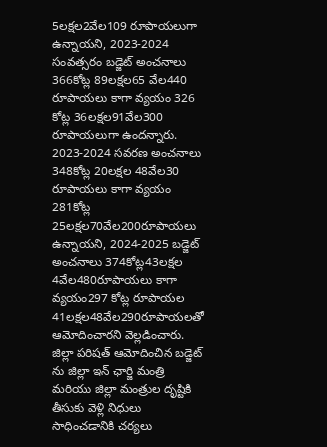5లక్షల2వేల109 రూపాయలుగా ఉన్నాయని, 2023-2024 సంవత్సరం బడ్జెట్ అంచనాలు 366కోట్ల 89లక్షల65 వేల440 రూపాయలు కాగా వ్యయం 326 కోట్ల 36లక్షల91వేల300 రూపాయలుగా ఉందన్నారు. 2023-2024 సవరణ అంచనాలు 348కోట్ల 20లక్షల 48వేల30 రూపాయలు కాగా వ్యయం 281కోట్ల 25లక్షల70వేల200రూపాయలు ఉన్నాయని, 2024-2025 బడ్జెట్ అంచనాలు 374కోట్ల43లక్షల 4వేల480రూపాయలు కాగా వ్యయం297 కోట్ల రూపాయల 41లక్షల48వేల290రూపాయలతో ఆమోదించారని వెల్లడించారు.
జిల్లా పరిషత్ ఆమోదించిన బడ్జెట్ ను జిల్లా ఇన్ ఛార్జి మంత్రి మరియు జిల్లా మంత్రుల దృష్టికి తీసుకు వెళ్లి నిధులు సాధించడానికి చర్యలు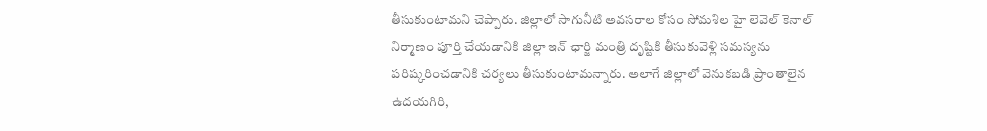తీసుకుంటామని చెప్పారు. జిల్లాలో సాగునీటి అవసరాల కోసం సోమశిల హై లెవెల్ కెనాల్ నిర్మాణం పూర్తి చేయడానికి జిల్లా ఇన్ ఛార్జి మంత్రి దృష్టికి తీసుకువెళ్లి సమస్యను పరిష్కరించడానికి చర్యలు తీసుకుంటామన్నారు. అలాగే జిల్లాలో వెనుకబడి ప్రాంతాలైన ఉదయగిరి,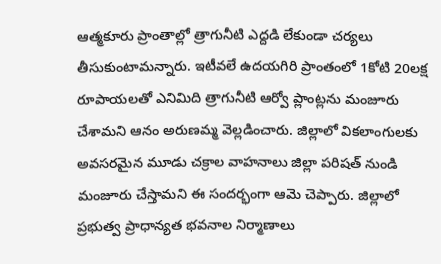ఆత్మకూరు ప్రాంతాల్లో త్రాగునీటి ఎద్దడి లేకుండా చర్యలు తీసుకుంటామన్నారు. ఇటీవలే ఉదయగిరి ప్రాంతంలో 1కోటి 20లక్ష రూపాయలతో ఎనిమిది త్రాగునీటి ఆర్వో ప్లాంట్లను మంజూరు చేశామని ఆనం అరుణమ్మ వెల్లడించారు. జిల్లాలో వికలాంగులకు అవసరమైన మూడు చక్రాల వాహనాలు జిల్లా పరిషత్ నుండి మంజూరు చేస్తామని ఈ సందర్భంగా ఆమె చెప్పారు. జిల్లాలో ప్రభుత్వ ప్రాధాన్యత భవనాల నిర్మాణాలు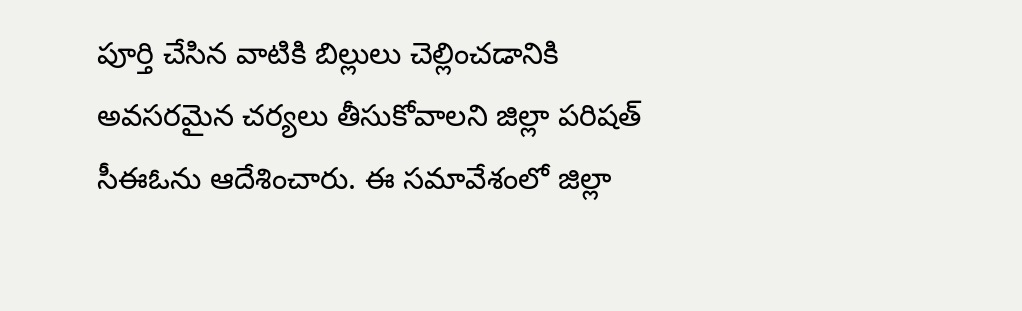పూర్తి చేసిన వాటికి బిల్లులు చెల్లించడానికి అవసరమైన చర్యలు తీసుకోవాలని జిల్లా పరిషత్ సీఈఓను ఆదేశించారు. ఈ సమావేశంలో జిల్లా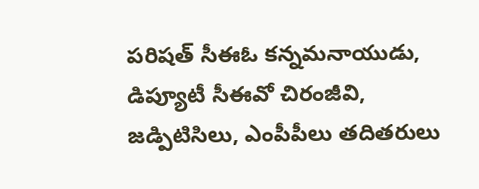పరిషత్ సీఈఓ కన్నమనాయుడు, డిప్యూటీ సీఈవో చిరంజీవి, జడ్పిటిసిలు, ఎంపీపీలు తదితరులు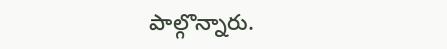పాల్గొన్నారు.